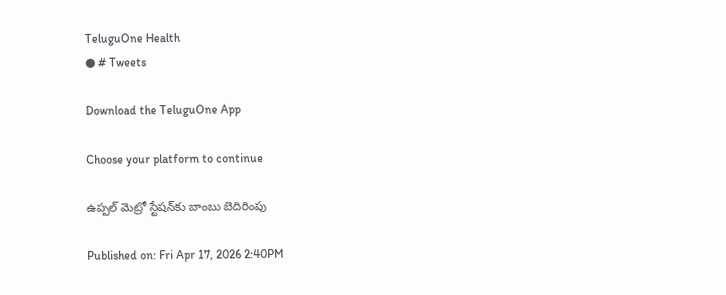TeluguOne Health
● # Tweets

Download the TeluguOne App

Choose your platform to continue

ఉప్పల్ మెట్రో స్టేషన్‌కు బాంబు బెదిరింపు

Published on: Fri Apr 17, 2026 2:40PM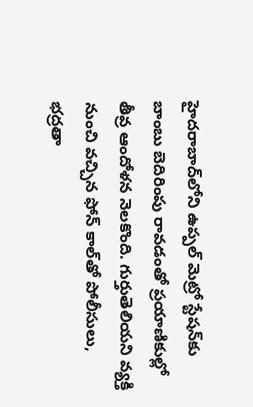హైదరాబాద్‌లోని ఉప్పల్ మెట్రో స్టేషన్‌కు బాంబు బెదిరింపు రావడంతో ప్రయాణికుల్లో తీవ్ర ఆందోళన నెలకొంది. గుర్తుతెలియని వ్యక్తి నుంచి వచ్చిన ఫోన్ కాల్‌తో పోలీసులు, భద్రతా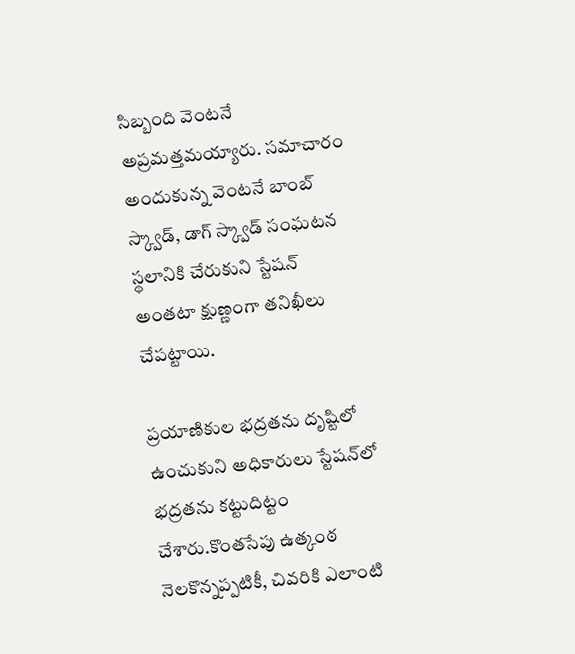సిబ్బంది వెంటనే అప్రమత్తమయ్యారు. సమాచారం అందుకున్న వెంటనే బాంబ్ స్క్వాడ్, డాగ్ స్క్వాడ్ సంఘటన స్థలానికి చేరుకుని స్టేషన్ అంతటా క్షుణ్ణంగా తనిఖీలు చేపట్టాయి.

ప్రయాణికుల భద్రతను దృష్టిలో ఉంచుకుని అధికారులు స్టేషన్‌లో భద్రతను కట్టుదిట్టం చేశారు.కొంతసేపు ఉత్కంఠ నెలకొన్నప్పటికీ, చివరికి ఎలాంటి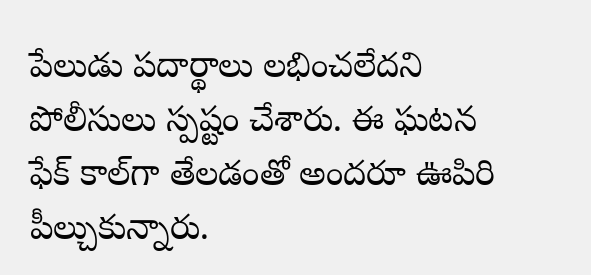పేలుడు పదార్థాలు లభించలేదని పోలీసులు స్పష్టం చేశారు. ఈ ఘటన ఫేక్ కాల్‌గా తేలడంతో అందరూ ఊపిరి పీల్చుకున్నారు.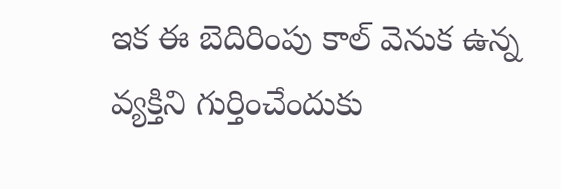ఇక ఈ బెదిరింపు కాల్ వెనుక ఉన్న వ్యక్తిని గుర్తించేందుకు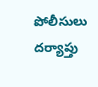పోలీసులు దర్యాప్తు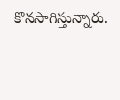కొనసాగిస్తున్నారు.